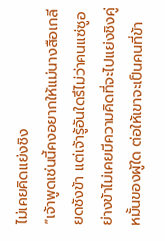ไม่เคยคิดแย่งชิง
“เจ้าพูดเช่นนี้คงอยากให้แม่นางสือเกลียดชังข้า แต่เจ้ารู้อันใดรึไม่ว่าคนแซ่ซูอย่างข้าไม่เคยมีความคิดที่จะไปแย่งชิงคู่หมั้นของผู้ใด ต่อให้เขาจะเป็นคนที่ข้า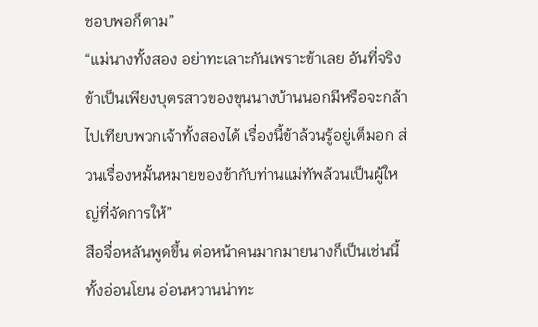ชอบพอก็ตาม”
“แม่นางทั้งสอง อย่าทะเลาะกันเพราะข้าเลย อันที่จริงข้าเป็นเพียงบุตรสาวของขุนนางบ้านนอกมีหรือจะกล้าไปเทียบพวกเจ้าทั้งสองได้ เรื่องนี้ข้าล้วนรู้อยู่เต็มอก ส่วนเรื่องหมั้นหมายของข้ากับท่านแม่ทัพล้วนเป็นผู้ใหญ่ที่จัดการให้”
สือจื่อหลันพูดขึ้น ต่อหน้าคนมากมายนางก็เป็นเช่นนี้ทั้งอ่อนโยน อ่อนหวานน่าทะ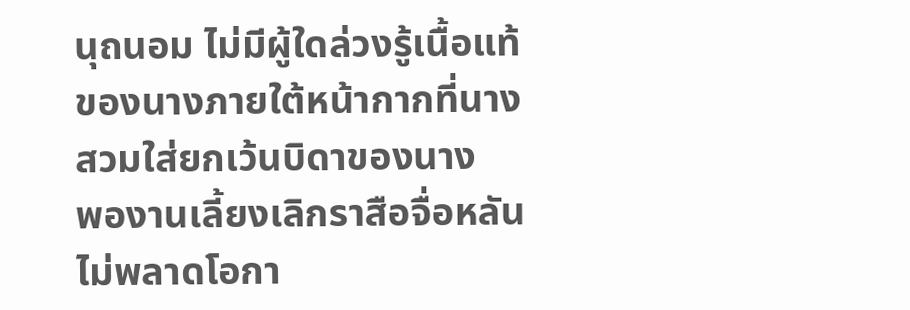นุถนอม ไม่มีผู้ใดล่วงรู้เนื้อแท้ของนางภายใต้หน้ากากที่นางสวมใส่ยกเว้นบิดาของนาง
พองานเลี้ยงเลิกราสือจื่อหลันไม่พลาดโอกา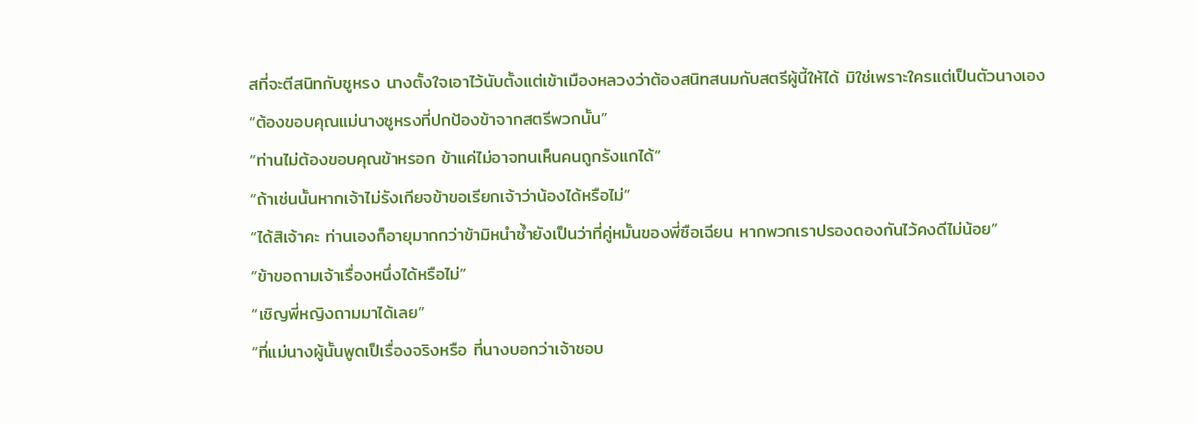สที่จะตีสนิทกับซูหรง นางตั้งใจเอาไว้นับตั้งแต่เข้าเมืองหลวงว่าต้องสนิทสนมกับสตรีผู้นี้ให้ได้ มิใช่เพราะใครแต่เป็นตัวนางเอง
“ต้องขอบคุณแม่นางซูหรงที่ปกป้องข้าจากสตรีพวกนั้น”
“ท่านไม่ต้องขอบคุณข้าหรอก ข้าแค่ไม่อาจทนเห็นคนถูกรังแกได้”
“ถ้าเช่นนั้นหากเจ้าไม่รังเกียจข้าขอเรียกเจ้าว่าน้องได้หรือไม่”
“ได้สิเจ้าคะ ท่านเองก็อายุมากกว่าข้ามิหนำซ้ำยังเป็นว่าที่คู่หมั้นของพี่ซือเฉียน หากพวกเราปรองดองกันไว้คงดีไม่น้อย”
“ข้าขอถามเจ้าเรื่องหนึ่งได้หรือไม่”
“เชิญพี่หญิงถามมาได้เลย”
“ที่แม่นางผู้นั้นพูดเป็เรื่องจริงหรือ ที่นางบอกว่าเจ้าชอบ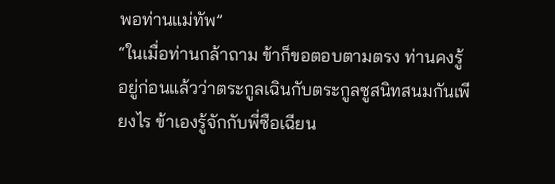พอท่านแม่ทัพ”
“ในเมื่อท่านกล้าถาม ข้าก็ขอตอบตามตรง ท่านคงรู้อยู่ก่อนแล้วว่าตระกูลเฉินกับตระกูลซูสนิทสนมกันเพียงไร ข้าเองรู้จักกับพี่ซือเฉียน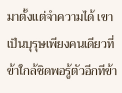มาตั้งแต่จำความได้ เขาเป็นบุรุษเพียงคนเดียวที่ข้าใกล้ชิดพอรู้ตัวอีกทีข้า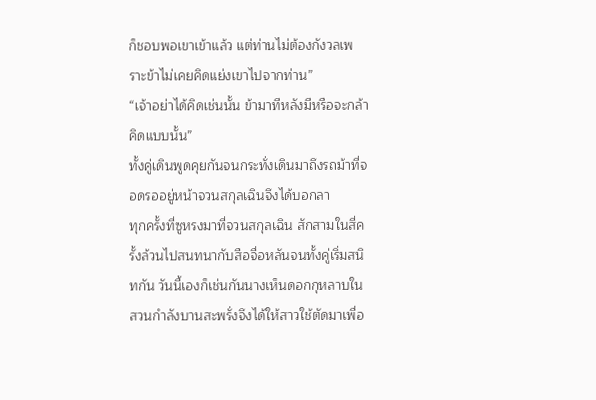ก็ชอบพอเขาเข้าแล้ว แต่ท่านไม่ต้องกังวลเพราะข้าไม่เคยคิดแย่งเขาไปจากท่าน”
“เจ้าอย่าได้คิดเช่นนั้น ข้ามาทีหลังมีหรือจะกล้าคิดแบบนั้น”
ทั้งคู่เดินพูดคุยกันจนกระทั่งเดินมาถึงรถม้าที่จอดรออยู่หน้าจวนสกุลเฉินจึงได้บอกลา
ทุกครั้งที่ซูหรงมาที่จวนสกุลเฉิน สักสามในสี่ครั้งล้วนไปสนทนากับสือจื่อหลันจนทั้งคู่เริ่มสนิทกัน วันนี้เองก็เช่นกันนางเห็นดอกกุหลาบในสวนกำลังบานสะพรั่งจึงได้ให้สาวใช้ตัดมาเพื่อ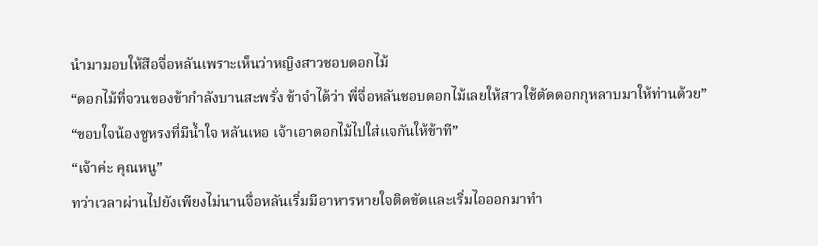นำมามอบให้สือจื่อหลันเพราะเห็นว่าหญิงสาวชอบดอกไม้
“ดอกไม้ที่จวนของข้ากำลังบานสะพรั่ง ข้าจำได้ว่า พี่จื่อหลันชอบดอกไม้เลยให้สาวใช้ตัดดอกกุหลาบมาให้ท่านด้วย”
“ขอบใจน้องซูหรงที่มีน้ำใจ หลันเหอ เจ้าเอาดอกไม้ไปใส่แจกันให้ข้าที”
“เจ้าค่ะ คุณหนู”
ทว่าเวลาผ่านไปยังเพียงไม่นานจื่อหลันเริ่มมีอาหารหายใจติดขัดและเริ่มไอออกมาทำ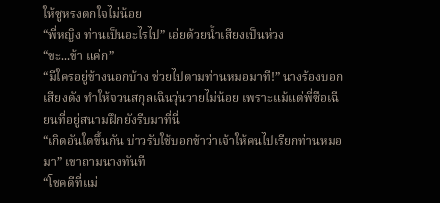ให้ซูหรงตกใจไม่น้อย
“พี่หญิง ท่านเป็นอะไรไป” เอ่ยด้วยน้ำเสียงเป็นห่วง
“ขะ...ข้า แค่ก”
“มีใครอยู่ข้างนอกบ้าง ช่วยไปตามท่านหมอมาที!” นางร้องบอกเสียงดัง ทำให้จวนสกุลเฉินวุ่นวายไม่น้อย เพราะแม้แต่พี่ซือเฉียนที่อยู่สนามฝึกยังรีบมาที่นี่
“เกิดอันใดขึ้นกัน บ่าวรับใช้บอกข้าว่าเจ้าให้คนไปเรียกท่านหมอมา” เขาถามนางทันที
“โชคดีที่แม่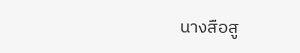นางสือสู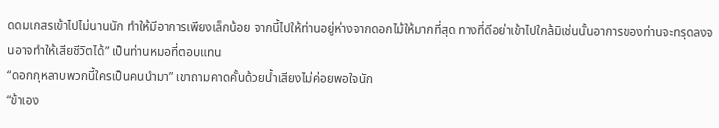ดดมเกสรเข้าไปไม่นานนัก ทำให้มีอาการเพียงเล็กน้อย จากนี้ไปให้ท่านอยู่ห่างจากดอกไม้ให้มากที่สุด ทางที่ดีอย่าเข้าไปใกล้มิเช่นนั้นอาการของท่านจะทรุดลงจนอาจทำให้เสียชีวิตได้” เป็นท่านหมอที่ตอบแทน
“ดอกกุหลาบพวกนี้ใครเป็นคนนำมา” เขาถามคาดคั้นด้วยน้ำเสียงไม่ค่อยพอใจนัก
“ข้าเอง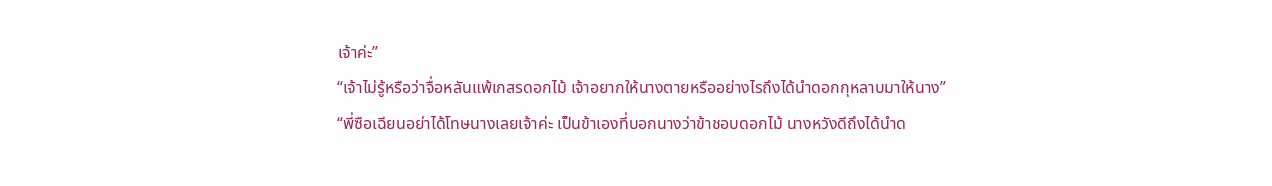เจ้าค่ะ”
“เจ้าไม่รู้หรือว่าจื่อหลันแพ้เกสรดอกไม้ เจ้าอยากให้นางตายหรืออย่างไรถึงได้นำดอกกุหลาบมาให้นาง”
“พี่ซือเฉียนอย่าได้โทษนางเลยเจ้าค่ะ เป็นข้าเองที่บอกนางว่าข้าชอบดอกไม้ นางหวังดีถึงได้นำด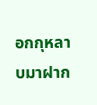อกกุหลาบมาฝาก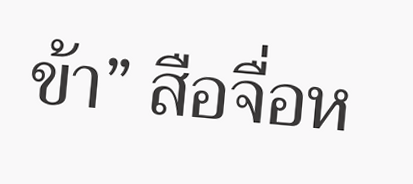ข้า” สือจื่อห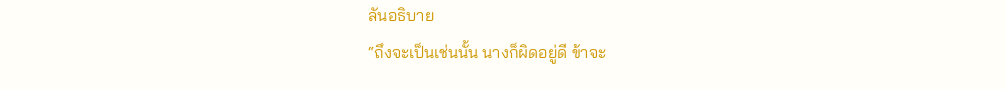ลันอธิบาย
“ถึงจะเป็นเช่นนั้น นางก็ผิดอยู่ดี ข้าจะ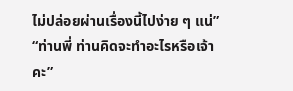ไม่ปล่อยผ่านเรื่องนี้ไปง่าย ๆ แน่”
“ท่านพี่ ท่านคิดจะทำอะไรหรือเจ้าคะ”